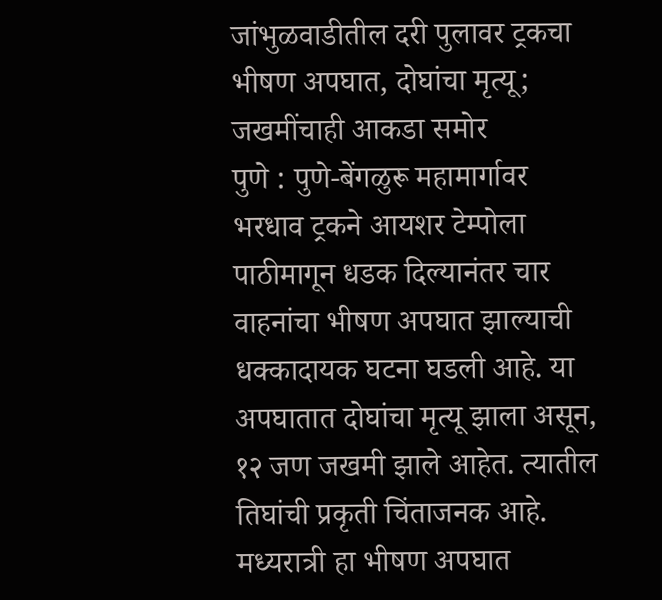जांभुळवाडीतील दरी पुलावर ट्रकचा भीषण अपघात, दोघांचा मृत्यू; जखमींचाही आकडा समोर
पुणे : पुणे-बेंगळुरू महामार्गावर भरधाव ट्रकने आयशर टेम्पोला पाठीमागून धडक दिल्यानंतर चार वाहनांचा भीषण अपघात झाल्याची धक्कादायक घटना घडली आहे. या अपघातात दोघांचा मृत्यू झाला असून, १२ जण जखमी झाले आहेत. त्यातील तिघांची प्रकृती चिंताजनक आहे. मध्यरात्री हा भीषण अपघात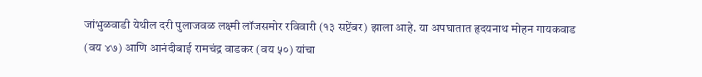जांभुळवाडी येथील दरी पुलाजवळ लक्ष्मी लॉजसमोर रविवारी (१३ सप्टेंबर) झाला आहे. या अपघातात हृदयनाथ मोहन गायकवाड (वय ४७) आणि आनंदीबाई रामचंद्र वाडकर (वय ५०) यांचा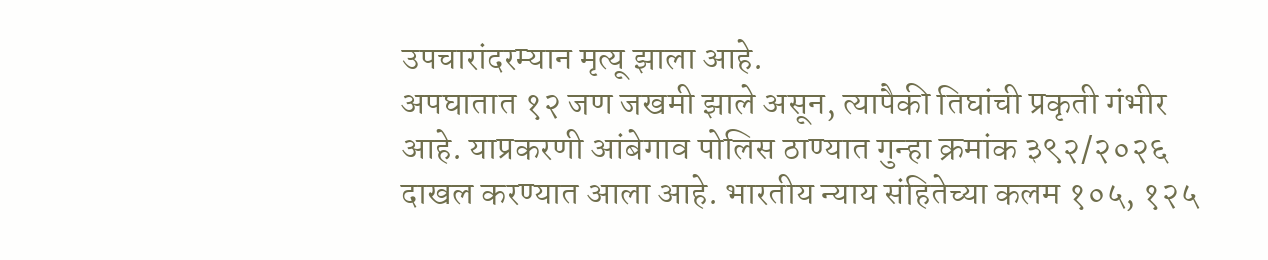उपचारांदरम्यान मृत्यू झाला आहे.
अपघातात १२ जण जखमी झाले असून, त्यापैकी तिघांची प्रकृती गंभीर आहे. याप्रकरणी आंबेगाव पोलिस ठाण्यात गुन्हा क्रमांक ३९२/२०२६ दाखल करण्यात आला आहे. भारतीय न्याय संहितेच्या कलम १०५, १२५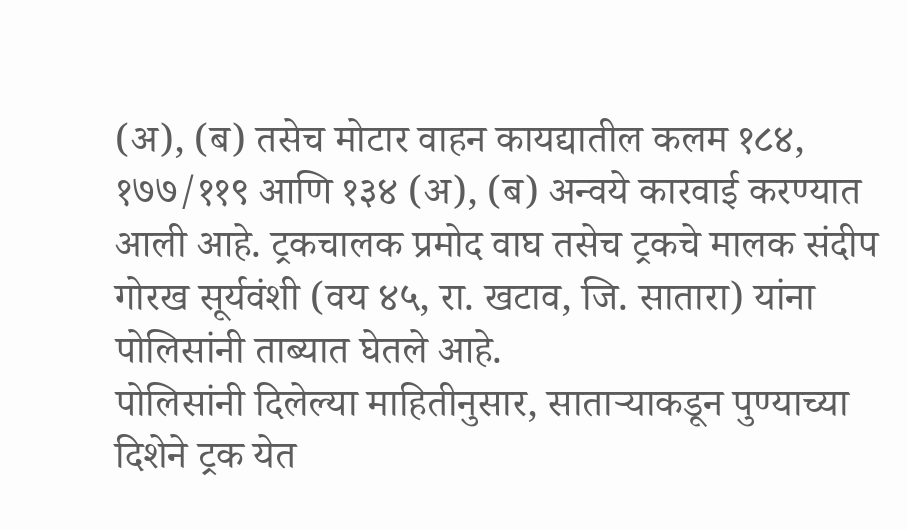(अ), (ब) तसेच मोटार वाहन कायद्यातील कलम १८४, १७७/११९ आणि १३४ (अ), (ब) अन्वये कारवाई करण्यात आली आहे. ट्रकचालक प्रमोद वाघ तसेच ट्रकचे मालक संदीप गोरख सूर्यवंशी (वय ४५, रा. खटाव, जि. सातारा) यांना पोलिसांनी ताब्यात घेतले आहे.
पोलिसांनी दिलेल्या माहितीनुसार, साताऱ्याकडून पुण्याच्या दिशेने ट्रक येत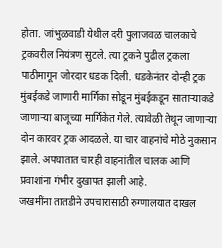होता. जांभुळवाडी येथील दरी पुलाजवळ चालकाचे ट्रकवरील नियंत्रण सुटले. त्या ट्रकने पुढील ट्रकला पाठीमागून जोरदार धडक दिली. धडकेनंतर दोन्ही ट्रक मुंबईकडे जाणारी मार्गिका सोडून मुंबईकडून साताऱ्याकडे जाणाऱ्या बाजूच्या मार्गिकेत गेले. त्यावेळी तेथून जाणाऱ्या दोन कारवर ट्रक आदळले. या चार वाहनांचे मोठे नुकसान झाले. अपघातात चारही वाहनांतील चालक आणि प्रवाशांना गंभीर दुखापत झाली आहे.
जखमींना तातडीने उपचारासाठी रुग्णालयात दाखल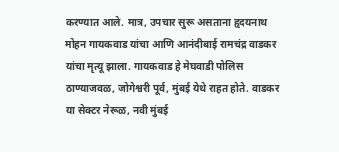करण्यात आले. मात्र, उपचार सुरू असताना हृदयनाथ मोहन गायकवाड यांचा आणि आनंदीबाई रामचंद्र वाडकर यांचा मृत्यू झाला. गायकवाड हे मेघवाडी पोलिस ठाण्याजवळ, जोगेश्वरी पूर्व, मुंबई येथे राहत होते. वाडकर या सेक्टर नेरूळ, नवी मुंबई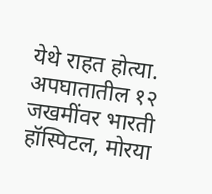येथे राहत होत्या. अपघातातील १२ जखमींवर भारती हॉस्पिटल, मोरया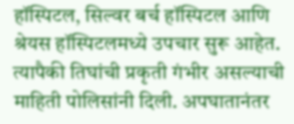हॉस्पिटल, सिल्वर बर्च हॉस्पिटल आणि श्रेयस हॉस्पिटलमध्ये उपचार सुरू आहेत. त्यापैकी तिघांची प्रकृती गंभीर असल्याची माहिती पोलिसांनी दिली. अपघातानंतर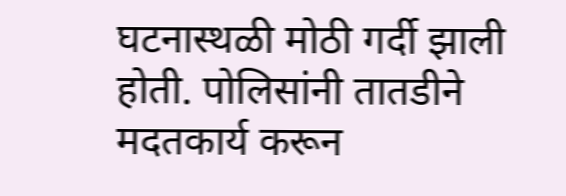घटनास्थळी मोठी गर्दी झाली होती. पोलिसांनी तातडीने मदतकार्य करून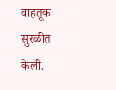वाहतूक सुरळीत केली.